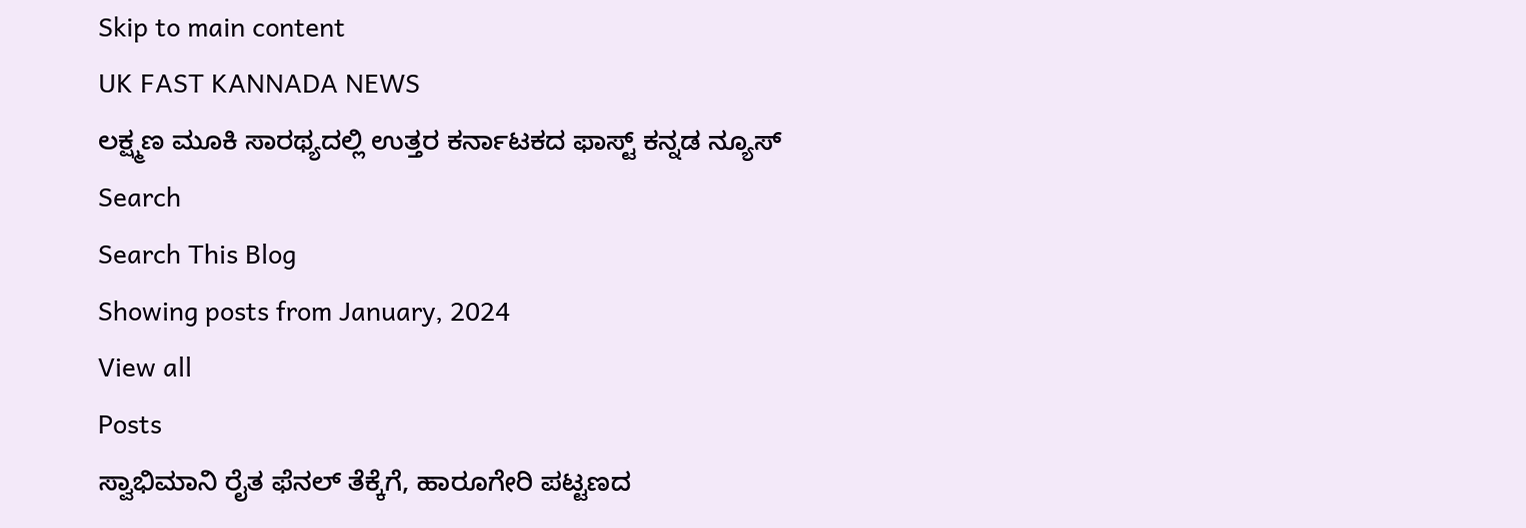Skip to main content
UK FAST KANNADA NEWS
ಲಕ್ಷ್ಮಣ ಮೂಕಿ ಸಾರಥ್ಯದಲ್ಲಿ ಉತ್ತರ ಕರ್ನಾಟಕದ ಫಾಸ್ಟ್ ಕನ್ನಡ ನ್ಯೂಸ್
Search
Search This Blog
Showing posts from January, 2024
View all
Posts
ಸ್ವಾಭಿಮಾನಿ ರೈತ ಫೆನಲ್ ತೆಕ್ಕೆಗೆ, ಹಾರೂಗೇರಿ ಪಟ್ಟಣದ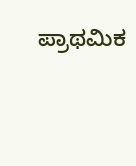ಪ್ರಾಥಮಿಕ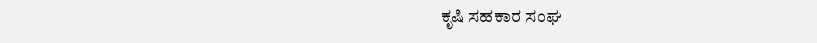ಕೃಷಿ ಸಹಕಾರ ಸಂಘ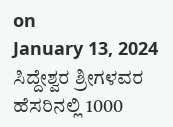on
January 13, 2024
ಸಿದ್ದೇಶ್ವರ ಶ್ರೀಗಳವರ ಹೆಸರಿನಲ್ಲಿ 1000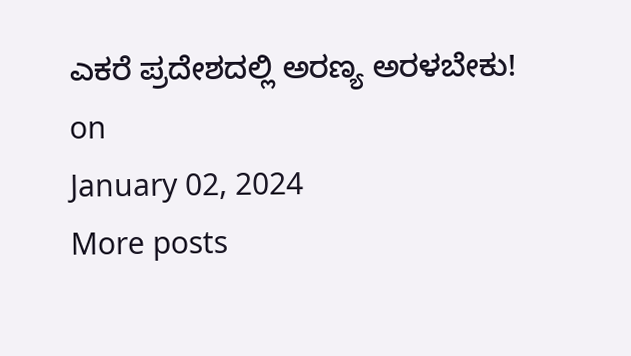ಎಕರೆ ಪ್ರದೇಶದಲ್ಲಿ ಅರಣ್ಯ ಅರಳಬೇಕು!
on
January 02, 2024
More posts